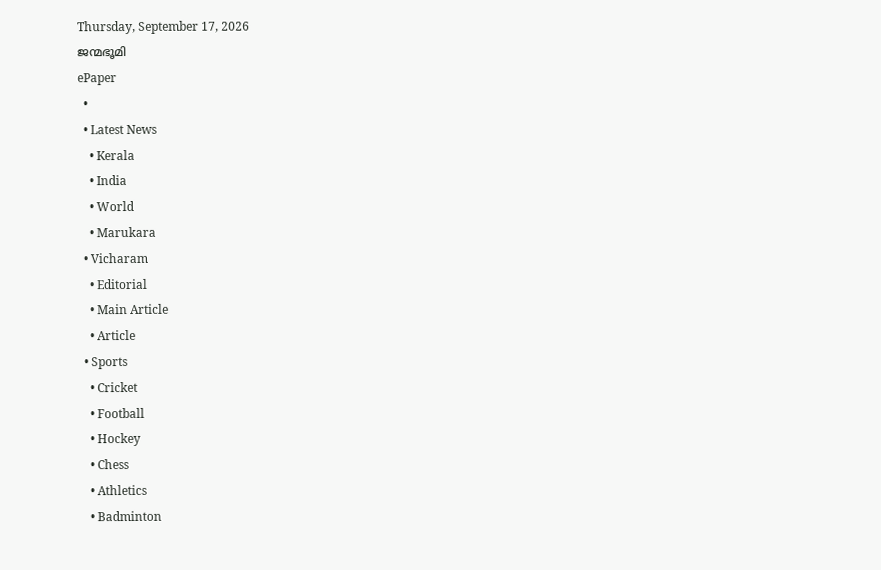Thursday, September 17, 2026
ജന്മഭൂമി
ePaper
  •
  • Latest News
    • Kerala
    • India
    • World
    • Marukara
  • Vicharam
    • Editorial
    • Main Article
    • Article
  • Sports
    • Cricket
    • Football
    • Hockey
    • Chess
    • Athletics
    • Badminton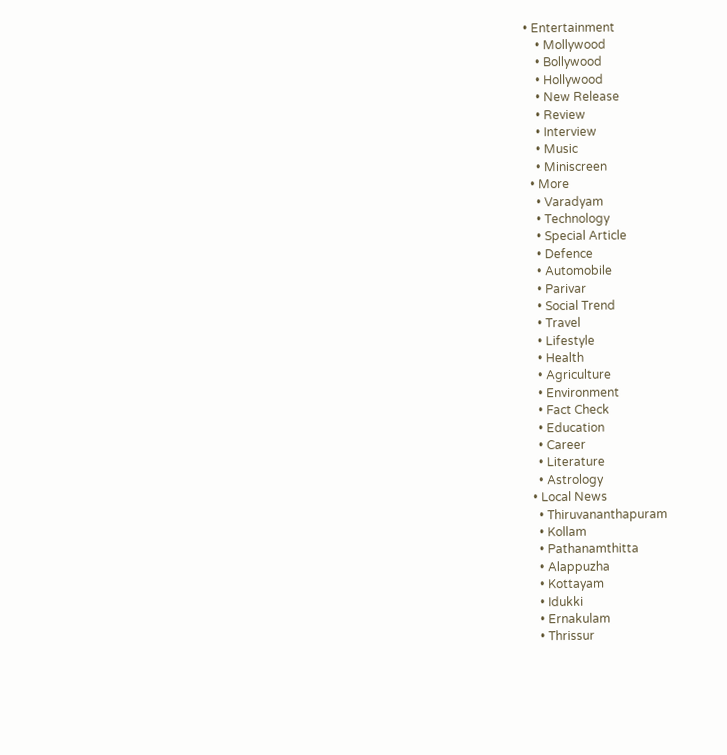• Entertainment
    • Mollywood
    • Bollywood
    • Hollywood
    • New Release
    • Review
    • Interview
    • Music
    • Miniscreen
  • More
    • Varadyam
    • Technology
    • Special Article
    • Defence
    • Automobile
    • Parivar
    • Social Trend
    • Travel
    • Lifestyle
    • Health
    • Agriculture
    • Environment
    • Fact Check
    • Education
    • Career
    • Literature
    • Astrology
  • Local News
    • Thiruvananthapuram
    • Kollam
    • Pathanamthitta
    • Alappuzha
    • Kottayam
    • Idukki
    • Ernakulam
    • Thrissur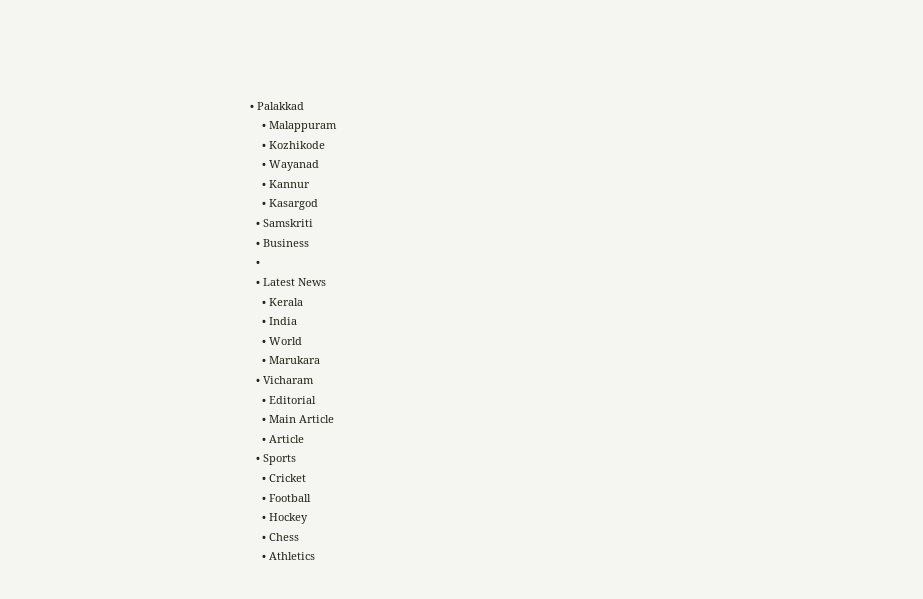• Palakkad
    • Malappuram
    • Kozhikode
    • Wayanad
    • Kannur
    • Kasargod
  • Samskriti
  • Business
  •
  • Latest News
    • Kerala
    • India
    • World
    • Marukara
  • Vicharam
    • Editorial
    • Main Article
    • Article
  • Sports
    • Cricket
    • Football
    • Hockey
    • Chess
    • Athletics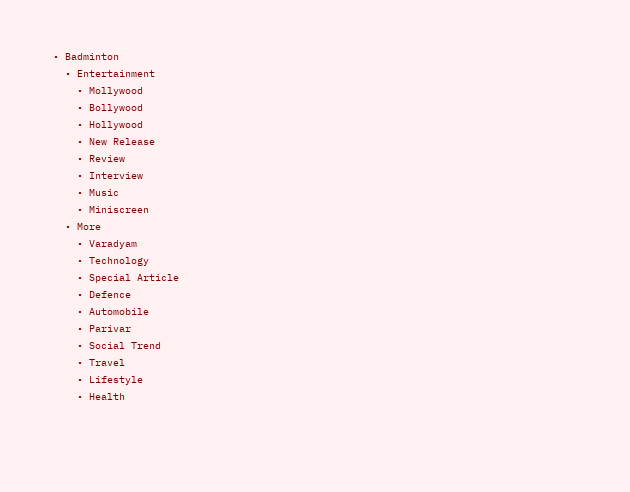• Badminton
  • Entertainment
    • Mollywood
    • Bollywood
    • Hollywood
    • New Release
    • Review
    • Interview
    • Music
    • Miniscreen
  • More
    • Varadyam
    • Technology
    • Special Article
    • Defence
    • Automobile
    • Parivar
    • Social Trend
    • Travel
    • Lifestyle
    • Health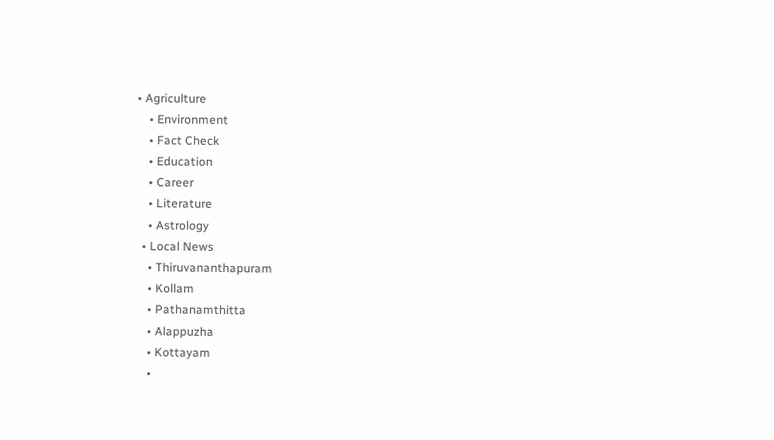• Agriculture
    • Environment
    • Fact Check
    • Education
    • Career
    • Literature
    • Astrology
  • Local News
    • Thiruvananthapuram
    • Kollam
    • Pathanamthitta
    • Alappuzha
    • Kottayam
    •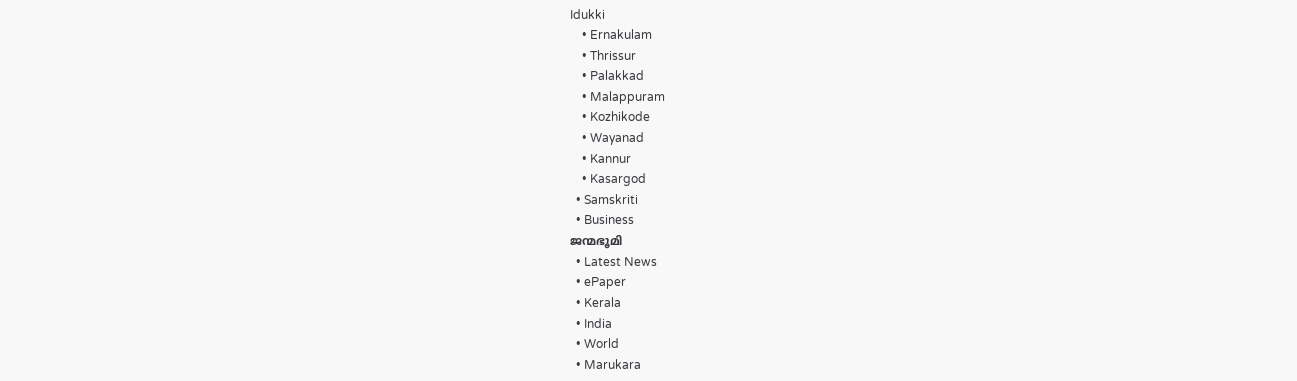Idukki
    • Ernakulam
    • Thrissur
    • Palakkad
    • Malappuram
    • Kozhikode
    • Wayanad
    • Kannur
    • Kasargod
  • Samskriti
  • Business
ജന്മഭൂമി
  • Latest News
  • ePaper
  • Kerala
  • India
  • World
  • Marukara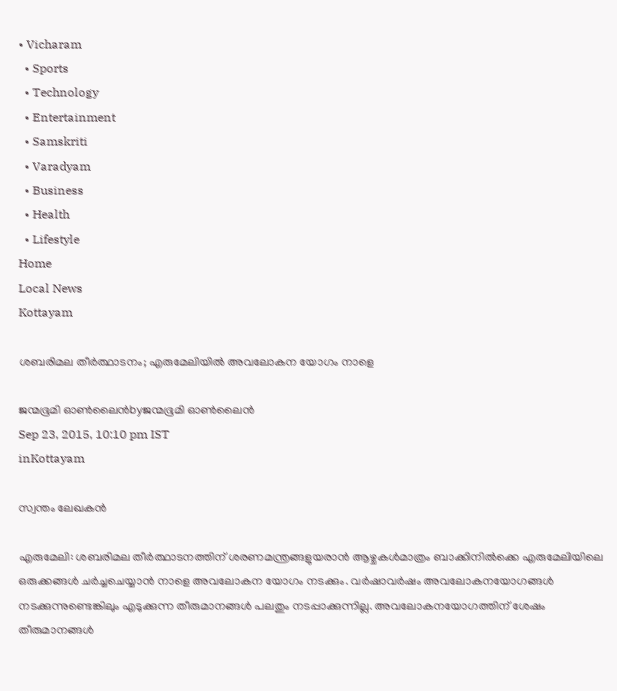• Vicharam
  • Sports
  • Technology
  • Entertainment
  • Samskriti
  • Varadyam
  • Business
  • Health
  • Lifestyle
Home
Local News
Kottayam

ശബരിമല തീര്‍ത്ഥാടനം; എരുമേലിയില്‍ അവലോകന യോഗം നാളെ

ജന്മഭൂമി ഓണ്‍ലൈന്‍byജന്മഭൂമി ഓണ്‍ലൈന്‍
Sep 23, 2015, 10:10 pm IST
inKottayam

സ്വന്തം ലേഖകന്‍

എരുമേലി: ശബരിമല തീര്‍ത്ഥാടനത്തിന് ശരണമന്ത്രങ്ങളുയരാന്‍ ആഴ്ചകള്‍മാത്രം ബാക്കിനില്‍ക്കെ എരുമേലിയിലെ ഒരുക്കങ്ങള്‍ ചര്‍ച്ചചെയ്യാന്‍ നാളെ അവലോകന യോഗം നടക്കും. വര്‍ഷാവര്‍ഷം അവലോകനയോഗങ്ങള്‍ നടക്കുന്നുണ്ടെങ്കിലും എടുക്കുന്ന തീരുമാനങ്ങള്‍ പലതും നടപ്പാക്കുന്നില്ല. അവലോകനയോഗത്തിന് ശേഷം തീരുമാനങ്ങള്‍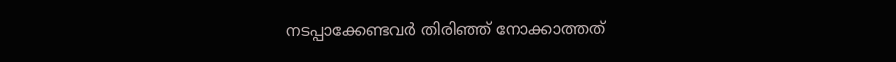നടപ്പാക്കേണ്ടവര്‍ തിരിഞ്ഞ് നോക്കാത്തത്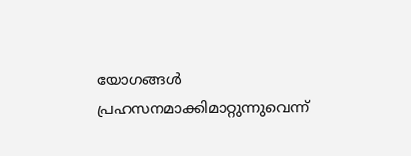യോഗങ്ങള്‍ പ്രഹസനമാക്കിമാറ്റുന്നുവെന്ന്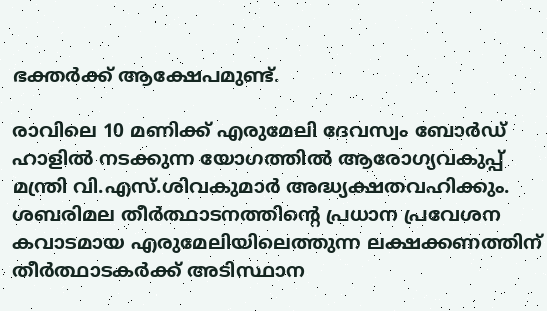ഭക്തര്‍ക്ക് ആക്ഷേപമുണ്ട്.

രാവിലെ 10 മണിക്ക് എരുമേലി ദേവസ്വം ബോര്‍ഡ് ഹാളില്‍ നടക്കുന്ന യോഗത്തില്‍ ആരോഗ്യവകുപ്പ് മന്ത്രി വി.എസ്.ശിവകുമാര്‍ അദ്ധ്യക്ഷതവഹിക്കും. ശബരിമല തീര്‍ത്ഥാടനത്തിന്റെ പ്രധാന പ്രവേശന കവാടമായ എരുമേലിയിലെത്തുന്ന ലക്ഷക്കണത്തിന് തീര്‍ത്ഥാടകര്‍ക്ക് അടിസ്ഥാന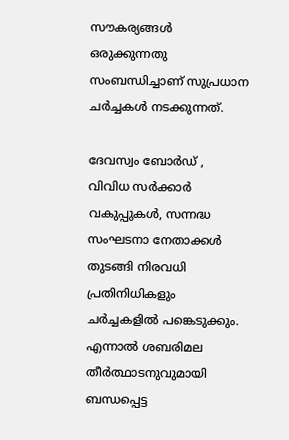സൗകര്യങ്ങള്‍ ഒരുക്കുന്നതു സംബന്ധിച്ചാണ് സുപ്രധാന ചര്‍ച്ചകള്‍ നടക്കുന്നത്.

ദേവസ്വം ബോര്‍ഡ് , വിവിധ സര്‍ക്കാര്‍ വകുപ്പുകള്‍, സന്നദ്ധ സംഘടനാ നേതാക്കള്‍ തുടങ്ങി നിരവധി പ്രതിനിധികളും ചര്‍ച്ചകളില്‍ പങ്കെടുക്കും. എന്നാല്‍ ശബരിമല തീര്‍ത്ഥാടനുവുമായി ബന്ധപ്പെട്ട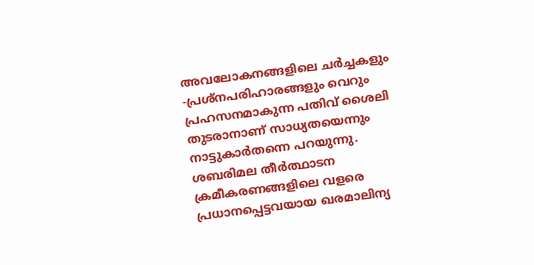അവലോകനങ്ങളിലെ ചര്‍ച്ചകളും -പ്രശ്‌നപരിഹാരങ്ങളും വെറും പ്രഹസനമാകുന്ന പതിവ് ശൈലി തുടരാനാണ് സാധ്യതയെന്നും നാട്ടുകാര്‍തന്നെ പറയുന്നു. ശബരിമല തീര്‍ത്ഥാടന ക്രമീകരണങ്ങളിലെ വളരെ പ്രധാനപ്പെട്ടവയായ ഖരമാലിന്യ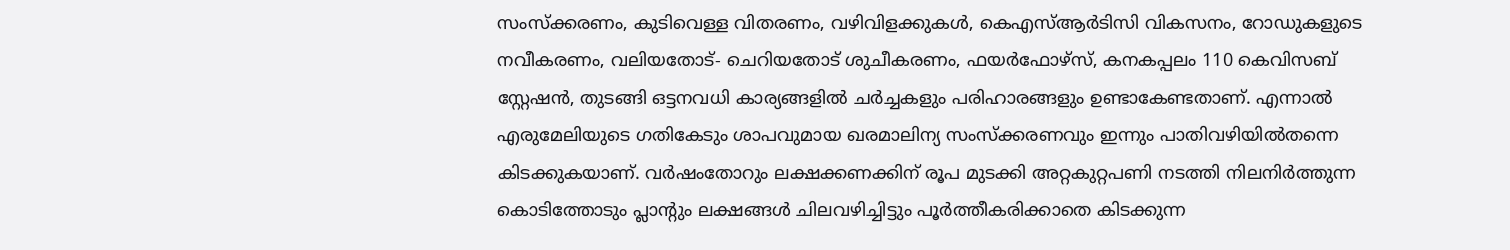സംസ്‌ക്കരണം, കുടിവെള്ള വിതരണം, വഴിവിളക്കുകള്‍, കെഎസ്ആര്‍ടിസി വികസനം, റോഡുകളുടെ നവീകരണം, വലിയതോട്- ചെറിയതോട് ശുചീകരണം, ഫയര്‍ഫോഴ്‌സ്, കനകപ്പലം 110 കെവിസബ് സ്റ്റേഷന്‍, തുടങ്ങി ഒട്ടനവധി കാര്യങ്ങളില്‍ ചര്‍ച്ചകളും പരിഹാരങ്ങളും ഉണ്ടാകേണ്ടതാണ്. എന്നാല്‍ എരുമേലിയുടെ ഗതികേടും ശാപവുമായ ഖരമാലിന്യ സംസ്‌ക്കരണവും ഇന്നും പാതിവഴിയില്‍തന്നെ കിടക്കുകയാണ്. വര്‍ഷംതോറും ലക്ഷക്കണക്കിന് രൂപ മുടക്കി അറ്റകുറ്റപണി നടത്തി നിലനിര്‍ത്തുന്ന കൊടിത്തോടും പ്ലാന്റും ലക്ഷങ്ങള്‍ ചിലവഴിച്ചിട്ടും പൂര്‍ത്തീകരിക്കാതെ കിടക്കുന്ന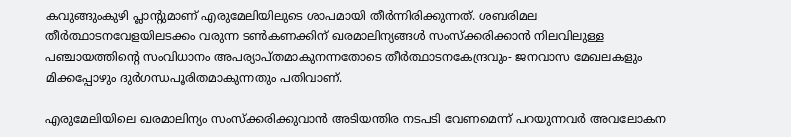കവുങ്ങുംകുഴി പ്ലാന്റുമാണ് എരുമേലിയിലുടെ ശാപമായി തീര്‍ന്നിരിക്കുന്നത്. ശബരിമല തീര്‍ത്ഥാടനവേളയിലടക്കം വരുന്ന ടണ്‍കണക്കിന് ഖരമാലിന്യങ്ങള്‍ സംസ്‌ക്കരിക്കാന്‍ നിലവിലുള്ള പഞ്ചായത്തിന്റെ സംവിധാനം അപര്യാപ്തമാകുനന്നതോടെ തീര്‍ത്ഥാടനകേന്ദ്രവും- ജനവാസ മേഖലകളും മിക്കപ്പോഴും ദുര്‍ഗന്ധപൂരിതമാകുന്നതും പതിവാണ്.

എരുമേലിയിലെ ഖരമാലിന്യം സംസ്‌ക്കരിക്കുവാന്‍ അടിയന്തിര നടപടി വേണമെന്ന് പറയുന്നവര്‍ അവലോകന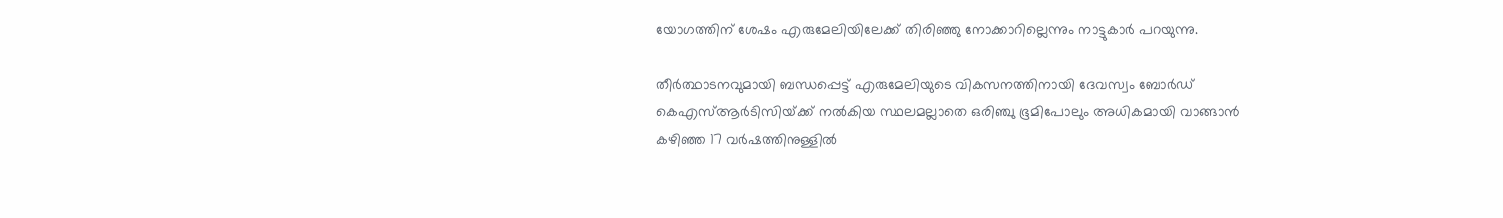യോഗത്തിന് ശേഷം എരുമേലിയിലേക്ക് തിരിഞ്ഞു നോക്കാറില്ലെന്നും നാട്ടുകാര്‍ പറയുന്നു.

തീര്‍ത്ഥാടനവുമായി ബന്ധപ്പെട്ട് എരുമേലിയുടെ വികസനത്തിനായി ദേവസ്വം ബോര്‍ഡ് കെഎസ്ആര്‍ടിസിയ്‌ക്ക് നല്‍കിയ സ്ഥലമല്ലാതെ ഒരിഞ്ചു ഭൂമിപോലും അധികമായി വാങ്ങാന്‍ കഴിഞ്ഞ 17 വര്‍ഷത്തിനുള്ളില്‍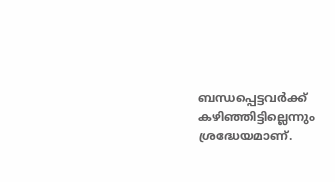ബന്ധപ്പെട്ടവര്‍ക്ക് കഴിഞ്ഞിട്ടില്ലെന്നും ശ്രദ്ധേയമാണ്.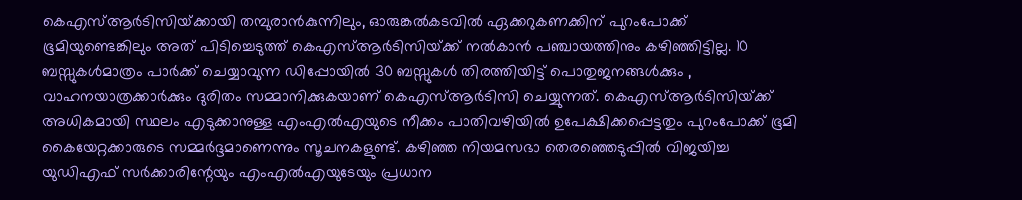കെഎസ്ആര്‍ടിസിയ്‌ക്കായി തമ്പുരാന്‍കുന്നിലും, ഓരുങ്കല്‍കടവില്‍ ഏക്കറുകണക്കിന് പുറംപോക്ക് ഭൂമിയുണ്ടെങ്കിലും അത് പിടിച്ചെടുത്ത് കെഎസ്ആര്‍ടിസിയ്‌ക്ക് നല്‍കാന്‍ പഞ്ചായത്തിനും കഴിഞ്ഞിട്ടില്ല. 10 ബസ്സുകള്‍മാത്രം പാര്‍ക്ക് ചെയ്യാവുന്ന ഡിപ്പോയില്‍ 30 ബസ്സുകള്‍ തിരത്തിയിട്ട് പൊതുജനങ്ങള്‍ക്കും , വാഹനയാത്രക്കാര്‍ക്കും ദുരിതം സമ്മാനിക്കുകയാണ് കെഎസ്ആര്‍ടിസി ചെയ്യുന്നത്. കെഎസ്ആര്‍ടിസിയ്‌ക്ക് അധികമായി സ്ഥലം എടുക്കാനുള്ള എംഎല്‍എയുടെ നീക്കം പാതിവഴിയില്‍ ഉപേക്ഷിക്കപ്പെട്ടതും പുറംപോക്ക് ഭൂമി കൈയേറ്റക്കാരുടെ സമ്മര്‍ദ്ദമാണെന്നും സൂചനകളുണ്ട്. കഴിഞ്ഞ നിയമസഭാ തെരഞ്ഞെടുപ്പില്‍ വിജയിച്ച യുഡിഎഫ് സര്‍ക്കാരിന്റേയും എംഎല്‍എയുടേയും പ്രധാന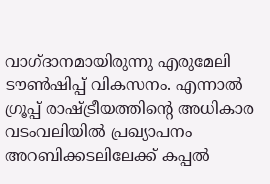വാഗ്ദാനമായിരുന്നു എരുമേലി ടൗണ്‍ഷിപ്പ് വികസനം. എന്നാല്‍ ഗ്രൂപ്പ് രാഷ്‌ട്രീയത്തിന്റെ അധികാര വടംവലിയില്‍ പ്രഖ്യാപനം അറബിക്കടലിലേക്ക് കപ്പല്‍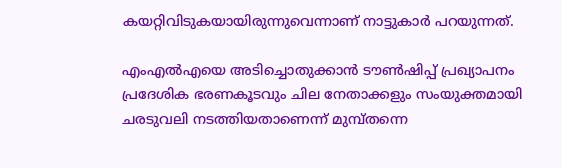കയറ്റിവിടുകയായിരുന്നുവെന്നാണ് നാട്ടുകാര്‍ പറയുന്നത്.

എംഎല്‍എയെ അടിച്ചൊതുക്കാന്‍ ടൗണ്‍ഷിപ്പ് പ്രഖ്യാപനം പ്രദേശിക ഭരണകൂടവും ചില നേതാക്കളും സംയുക്തമായി ചരടുവലി നടത്തിയതാണെന്ന് മുമ്പ്തന്നെ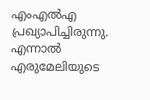എംഎല്‍എ പ്രഖ്യാപിച്ചിരുന്നു. എന്നാല്‍ എരുമേലിയുടെ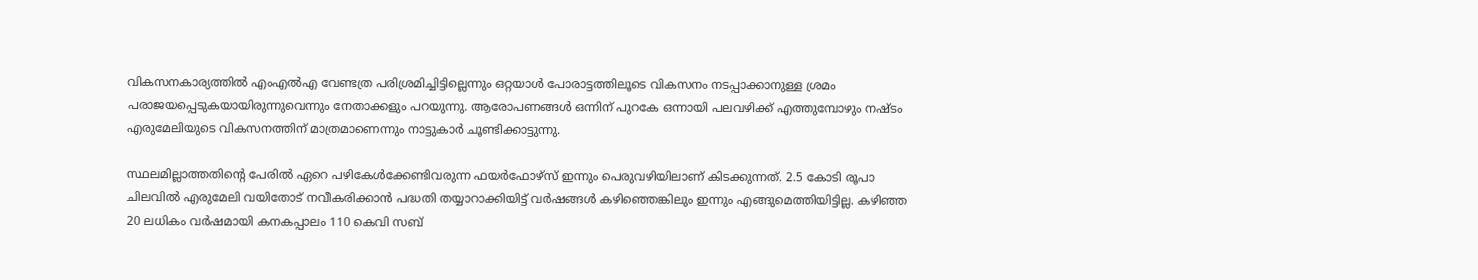വികസനകാര്യത്തില്‍ എംഎല്‍എ വേണ്ടത്ര പരിശ്രമിച്ചിട്ടില്ലെന്നും ഒറ്റയാള്‍ പോരാട്ടത്തിലൂടെ വികസനം നടപ്പാക്കാനുള്ള ശ്രമം പരാജയപ്പെടുകയായിരുന്നുവെന്നും നേതാക്കളും പറയുന്നു. ആരോപണങ്ങള്‍ ഒന്നിന് പുറകേ ഒന്നായി പലവഴിക്ക് എത്തുമ്പോഴും നഷ്ടം എരുമേലിയുടെ വികസനത്തിന് മാത്രമാണെന്നും നാട്ടുകാര്‍ ചൂണ്ടിക്കാട്ടുന്നു.

സ്ഥലമില്ലാത്തതിന്റെ പേരില്‍ ഏറെ പഴികേള്‍ക്കേണ്ടിവരുന്ന ഫയര്‍ഫോഴ്‌സ് ഇന്നും പെരുവഴിയിലാണ് കിടക്കുന്നത്. 2.5 കോടി രൂപാ ചിലവില്‍ എരുമേലി വയിതോട് നവീകരിക്കാന്‍ പദ്ധതി തയ്യാറാക്കിയിട്ട് വര്‍ഷങ്ങള്‍ കഴിഞ്ഞെങ്കിലും ഇന്നും എങ്ങുമെത്തിയിട്ടില്ല. കഴിഞ്ഞ 20 ലധികം വര്‍ഷമായി കനകപ്പാലം 110 കെവി സബ്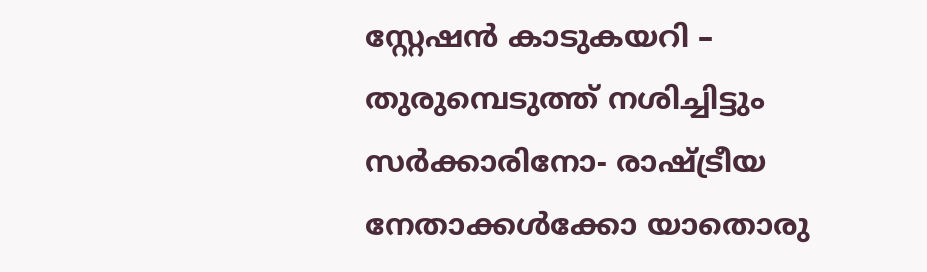സ്റ്റേഷന്‍ കാടുകയറി – തുരുമ്പെടുത്ത് നശിച്ചിട്ടും സര്‍ക്കാരിനോ- രാഷ്‌ട്രീയ നേതാക്കള്‍ക്കോ യാതൊരു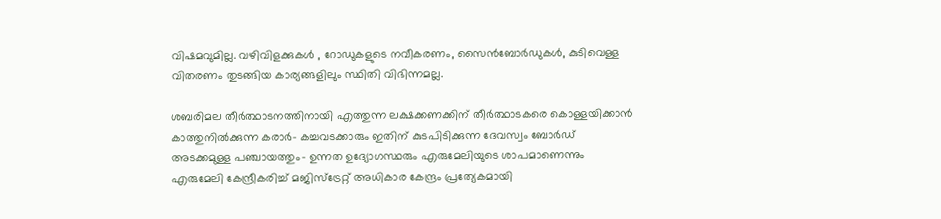വിഷമവുമില്ല. വഴിവിളക്കുകള്‍ , റോഡുകളുടെ നവീകരണം, സൈന്‍ബോര്‍ഡുകള്‍, കുടിവെള്ള വിതരണം തുടങ്ങിയ കാര്യങ്ങളിലും സ്ഥിതി വിഭിന്നമല്ല.

ശബരിമല തീര്‍ത്ഥാടനത്തിനായി എത്തുന്ന ലക്ഷക്കണക്കിന് തീര്‍ത്ഥാടകരെ കൊള്ളയിക്കാന്‍ കാത്തുനില്‍ക്കുന്ന കരാര്‍- കച്ചവടക്കാരും ഇതിന് കുടപിടിക്കുന്ന ദേവസ്വം ബോര്‍ഡ് അടക്കമുള്ള പഞ്ചായത്തും- ഉന്നത ഉദ്യോഗസ്ഥരും എരുമേലിയുടെ ശാപമാണെന്നും എരുമേലി കേന്ദ്രീകരിച്ച് മജിസ്‌ട്രേറ്റ് അധികാര കേന്ദ്രം പ്രത്യേകമായി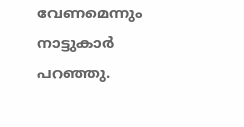വേണമെന്നും നാട്ടുകാര്‍ പറഞ്ഞു.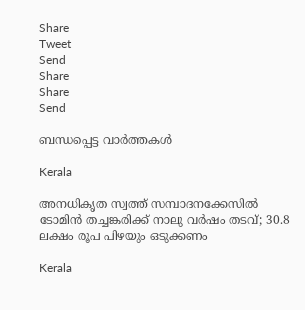Share
Tweet
Send
Share
Share
Send

ബന്ധപ്പെട്ട വാര്‍ത്തകള്‍

Kerala

അനധികൃത സ്വത്ത് സമ്പാദനക്കേസിൽ ടോമിൻ തച്ചങ്കരിക്ക് നാലു വർഷം തടവ്; 30.8 ലക്ഷം രൂപ പിഴയും ഒടുക്കണം

Kerala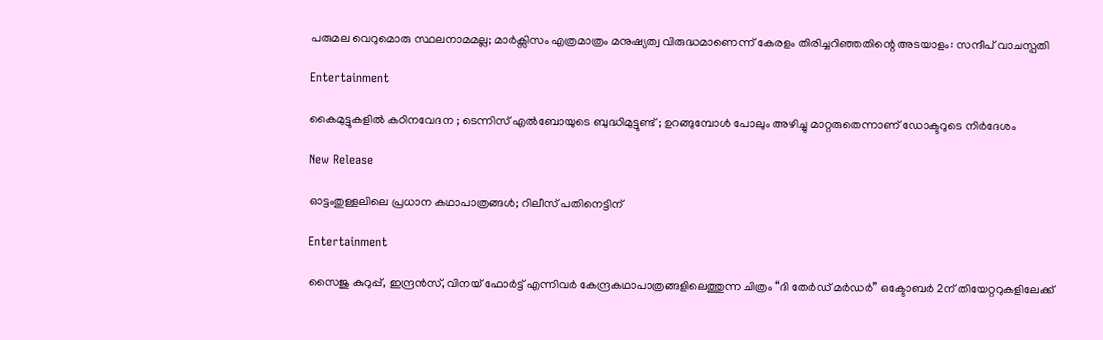പരുമല വെറുമൊരു സ്ഥലനാമമല്ല; മാർക്സിസം എത്രമാത്രം മനുഷ്യത്വ വിരുദ്ധമാണെന്ന് കേരളം തിരിച്ചറിഞ്ഞതിന്റെ അടയാളം: സന്ദീപ് വാചസ്പതി

Entertainment

കൈമുട്ടുകളില്‍ കഠിനവേദന ; ടെന്നിസ് എൽബോയുടെ ബുദ്ധിമുട്ടുണ്ട് ; ഉറങ്ങുമ്പോൾ പോലും അഴിച്ചു മാറ്റരുതെന്നാണ് ഡോക്ടറുടെ നിർദേശം

New Release

ഓട്ടംതുള്ളലിലെ പ്രധാന കഥാപാത്രങ്ങൾ; റിലീസ് പതിനെട്ടിന്

Entertainment

സൈജു കുറുപ്പ്, ഇന്ദ്രൻസ്, വിനയ് ഫോർട്ട് എന്നിവർ കേന്ദ്രകഥാപാത്രങ്ങളിലെത്തുന്ന ചിത്രം “ദി തേർഡ് മർഡർ” ഒക്ടോബർ 2ന് തിയേറ്ററുകളിലേക്ക്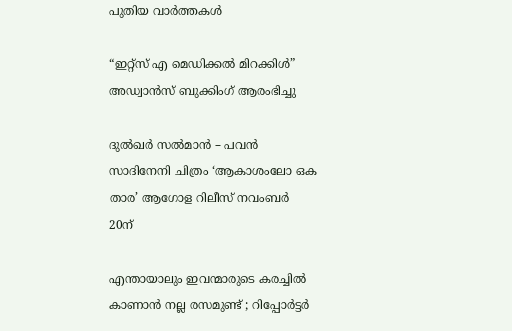പുതിയ വാര്‍ത്തകള്‍

“ഇറ്റ്സ് എ മെഡിക്കൽ മിറക്കിൾ” അഡ്വാൻസ് ബുക്കിംഗ് ആരംഭിച്ചു

ദുൽഖർ സൽമാൻ – പവൻ സാദിനേനി ചിത്രം ‘ആകാശംലോ ഒക താര’ ആഗോള റിലീസ് നവംബർ 20ന്

എന്തായാലും ഇവന്മാരുടെ കരച്ചിൽ കാണാൻ നല്ല രസമുണ്ട് ; റിപ്പോർട്ടർ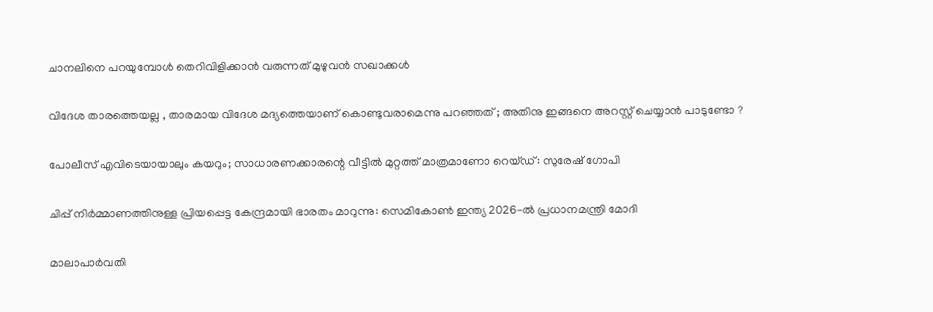ചാനലിനെ പറയുമ്പോൾ തെറിവിളിക്കാൻ വരുന്നത് മുഴുവൻ സഖാക്കൾ

വിദേശ താരത്തെയല്ല , താരമായ വിദേശ മദ്യത്തെയാണ് കൊണ്ടുവരാമെന്നു പറഞ്ഞത് ; അതിനു ഇങ്ങനെ അറസ്റ്റ് ചെയ്യാൻ പാടുണ്ടോ ?

പോലീസ് എവിടെയായാലും കയറും; സാധാരണക്കാരന്റെ വീട്ടിൽ മുറ്റത്ത് മാത്രമാണോ റെയ്ഡ്: സുരേഷ് ഗോപി

ചിപ്പ് നിർമ്മാണത്തിനുള്ള പ്രിയപ്പെട്ട കേന്ദ്രമായി ഭാരതം മാറുന്നു: സെമികോൺ ഇന്ത്യ 2026-ൽ പ്രധാനമന്ത്രി മോദി

മാലാപാർവതി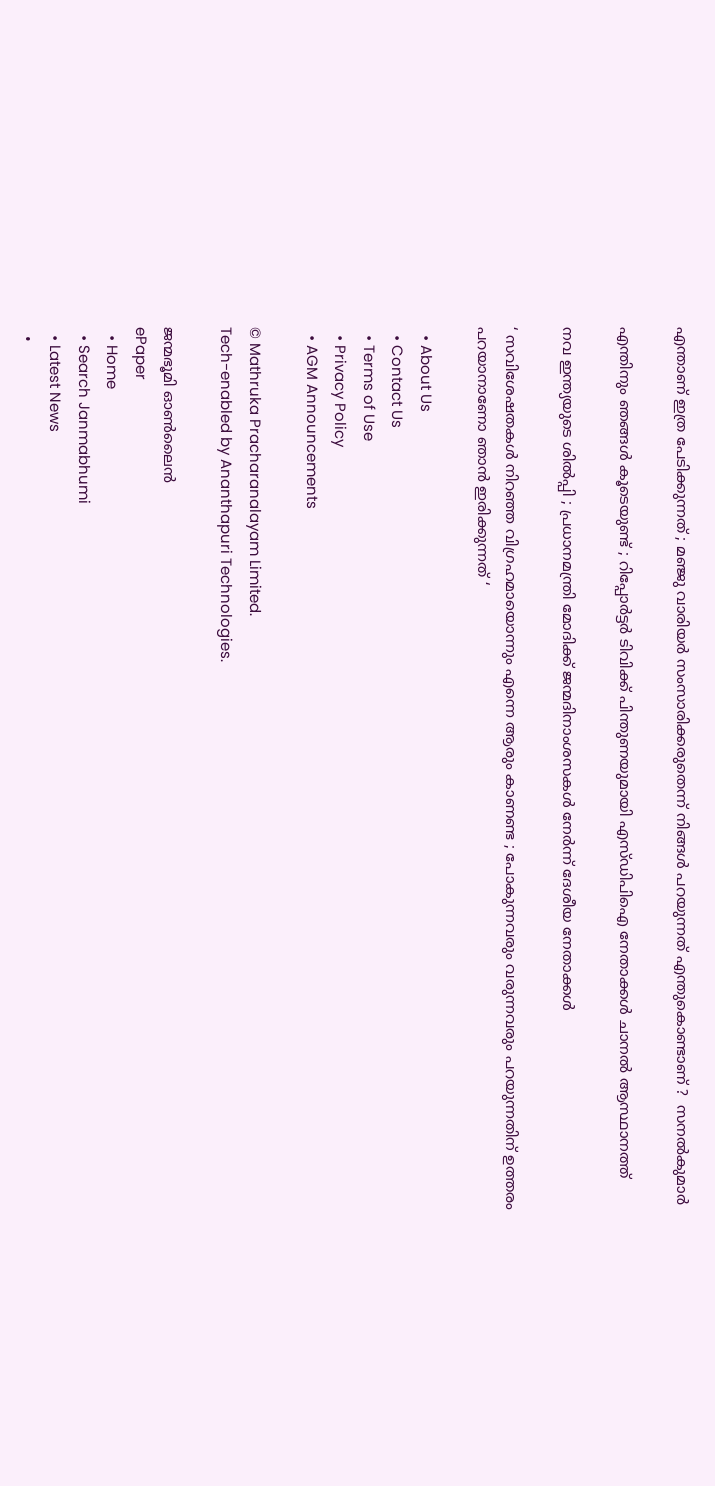എന്താണ് ഇത്ര പേടിക്കുന്നത് ; മഞ്ജു വാരിയർ സംസാരിക്കരുതെന്ന് നിങ്ങൾ പറയുന്നത് എന്തുകൊണ്ടാണ് ?  സനൽകുമാർ

എന്തിനും ഞങ്ങൾ കൂടെയുണ്ട് ; റിപ്പോർട്ടർ ടിവിക്ക് പിന്തുണയുമായി എസ്‍ഡിപിഐ നേതാക്കൾ ചാനൽ ആസ്ഥാനത്ത്

നവ ഇന്ത്യയുടെ ശിൽപ്പി ; പ്രധാനമന്ത്രി മോദിക്ക് ജന്മദിനാംശസകൾ നേർന്ന് ദേശീയ നേതാക്കൾ

‘ സവിശേഷതകൾ നിറഞ്ഞ വിഗ്രഹമായൊന്നും എന്നെ ആരും കാണണ്ട ; പോകുന്നവരും വരുന്നവരും പറയുന്നതിന് ഉത്തരം പറയാനാണോ ഞാൻ ഇരിക്കുന്നത് ‘

  • About Us
  • Contact Us
  • Terms of Use
  • Privacy Policy
  • AGM Announcements

© Mathruka Pracharanalayam Limited.
Tech-enabled by Ananthapuri Technologies.

ജന്മഭൂമി ഓണ്‍ലൈന്‍
ePaper
  • Home
  • Search Janmabhumi
  • Latest News
  •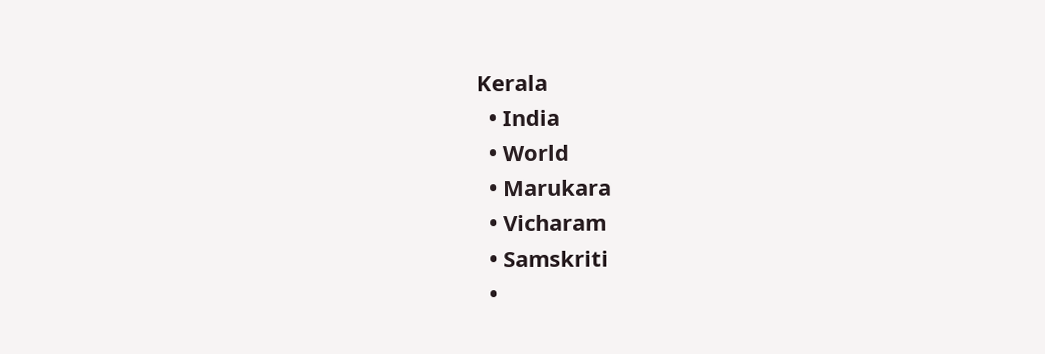Kerala
  • India
  • World
  • Marukara
  • Vicharam
  • Samskriti
  •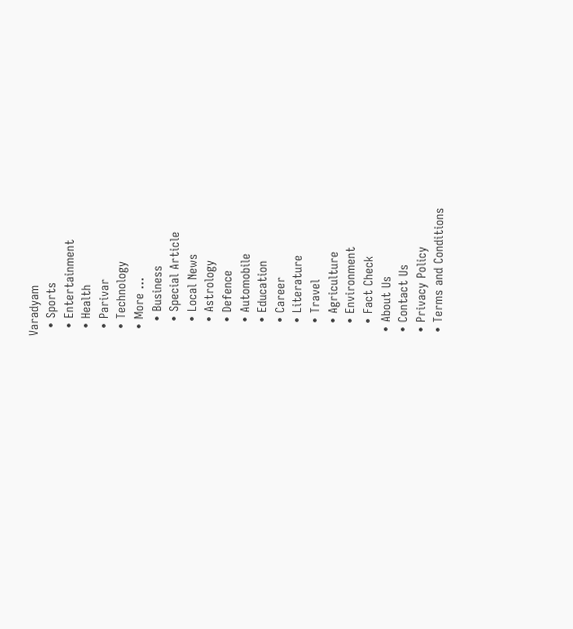Varadyam
  • Sports
  • Entertainment
  • Health
  • Parivar
  • Technology
  • More …
    • Business
    • Special Article
    • Local News
    • Astrology
    • Defence
    • Automobile
    • Education
    • Career
    • Literature
    • Travel
    • Agriculture
    • Environment
    • Fact Check
  • About Us
  • Contact Us
  • Privacy Policy
  • Terms and Conditions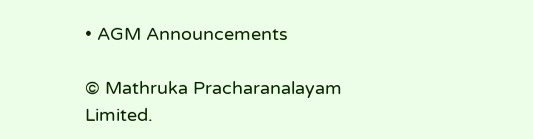• AGM Announcements

© Mathruka Pracharanalayam Limited.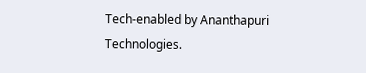Tech-enabled by Ananthapuri Technologies.